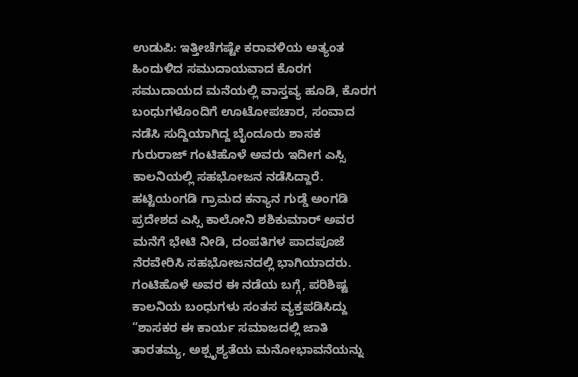ಉಡುಪಿ: ಇತ್ತೀಚೆಗಷ್ಟೇ ಕರಾವಳಿಯ ಅತ್ಯಂತ ಹಿಂದುಳಿದ ಸಮುದಾಯವಾದ ಕೊರಗ ಸಮುದಾಯದ ಮನೆಯಲ್ಲಿ ವಾಸ್ತವ್ಯ ಹೂಡಿ, ಕೊರಗ ಬಂಧುಗಳೊಂದಿಗೆ ಊಟೋಪಚಾರ, ಸಂವಾದ ನಡೆಸಿ ಸುದ್ದಿಯಾಗಿದ್ದ ಬೈಂದೂರು ಶಾಸಕ ಗುರುರಾಜ್ ಗಂಟಿಹೊಳೆ ಅವರು ಇದೀಗ ಎಸ್ಸಿ ಕಾಲನಿಯಲ್ಲಿ ಸಹಭೋಜನ ನಡೆಸಿದ್ದಾರೆ.
ಹಟ್ಟಿಯಂಗಡಿ ಗ್ರಾಮದ ಕನ್ಯಾನ ಗುಡ್ಡೆ ಅಂಗಡಿ ಪ್ರದೇಶದ ಎಸ್ಸಿ ಕಾಲೋನಿ ಶಶಿಕುಮಾರ್ ಅವರ ಮನೆಗೆ ಭೇಟಿ ನೀಡಿ, ದಂಪತಿಗಳ ಪಾದಪೂಜೆ ನೆರವೇರಿಸಿ ಸಹಭೋಜನದಲ್ಲಿ ಭಾಗಿಯಾದರು.
ಗಂಟಿಹೊಳೆ ಅವರ ಈ ನಡೆಯ ಬಗ್ಗೆ, ಪರಿಶಿಷ್ಟ ಕಾಲನಿಯ ಬಂಧುಗಳು ಸಂತಸ ವ್ಯಕ್ತಪಡಿಸಿದ್ದು “ಶಾಸಕರ ಈ ಕಾರ್ಯ ಸಮಾಜದಲ್ಲಿ ಜಾತಿ ತಾರತಮ್ಯ, ಅಶ್ಪೃಶ್ಯತೆಯ ಮನೋಭಾವನೆಯನ್ನು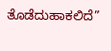ತೊಡೆದುಹಾಕಲಿದೆ”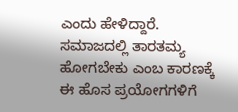ಎಂದು ಹೇಳಿದ್ದಾರೆ. ಸಮಾಜದಲ್ಲಿ ತಾರತಮ್ಯ ಹೋಗಬೇಕು ಎಂಬ ಕಾರಣಕ್ಕೆ ಈ ಹೊಸ ಪ್ರಯೋಗಗಳಿಗೆ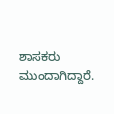ಶಾಸಕರು ಮುಂದಾಗಿದ್ದಾರೆ.